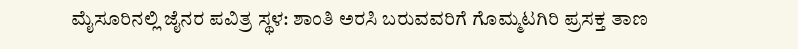ಮೈಸೂರಿನಲ್ಲಿ ಜೈನರ ಪವಿತ್ರ ಸ್ಥಳ: ಶಾಂತಿ ಅರಸಿ ಬರುವವರಿಗೆ ಗೊಮ್ಮಟಗಿರಿ ಪ್ರಸಕ್ತ ತಾಣ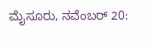ಮೈಸೂರು, ನವೆಂಬರ್‌ 20: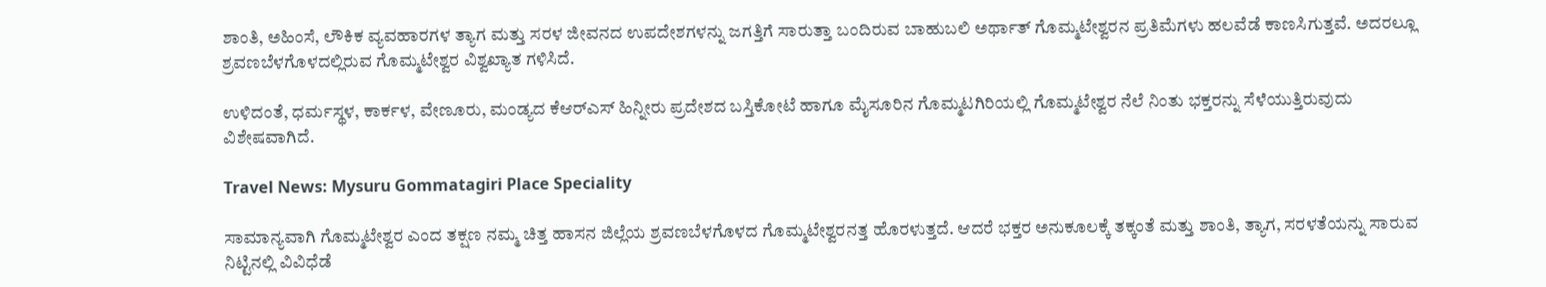ಶಾಂತಿ, ಅಹಿಂಸೆ, ಲೌಕಿಕ ವ್ಯವಹಾರಗಳ ತ್ಯಾಗ ಮತ್ತು ಸರಳ ಜೀವನದ ಉಪದೇಶಗಳನ್ನು ಜಗತ್ತಿಗೆ ಸಾರುತ್ತಾ ಬಂದಿರುವ ಬಾಹುಬಲಿ ಅರ್ಥಾತ್ ಗೊಮ್ಮಟೇಶ್ವರನ ಪ್ರತಿಮೆಗಳು ಹಲವೆಡೆ ಕಾಣಸಿಗುತ್ತವೆ. ಅದರಲ್ಲೂ ಶ್ರವಣಬೆಳಗೊಳದಲ್ಲಿರುವ ಗೊಮ್ಮಟೇಶ್ವರ ವಿಶ್ವಖ್ಯಾತ ಗಳಿಸಿದೆ.

ಉಳಿದಂತೆ, ಧರ್ಮಸ್ಥಳ, ಕಾರ್ಕಳ, ವೇಣೂರು, ಮಂಡ್ಯದ ಕೆಆರ್‌ಎಸ್‌ ಹಿನ್ನೀರು ಪ್ರದೇಶದ ಬಸ್ತಿಕೋಟೆ ಹಾಗೂ ಮೈಸೂರಿನ ಗೊಮ್ಮಟಗಿರಿಯಲ್ಲಿ ಗೊಮ್ಮಟೇಶ್ವರ ನೆಲೆ ನಿಂತು ಭಕ್ತರನ್ನು ಸೆಳೆಯುತ್ತಿರುವುದು ವಿಶೇಷವಾಗಿದೆ.

Travel News: Mysuru Gommatagiri Place Speciality

ಸಾಮಾನ್ಯವಾಗಿ ಗೊಮ್ಮಟೇಶ್ವರ ಎಂದ ತಕ್ಷಣ ನಮ್ಮ ಚಿತ್ತ ಹಾಸನ ಜಿಲ್ಲೆಯ ಶ್ರವಣಬೆಳಗೊಳದ ಗೊಮ್ಮಟೇಶ್ವರನತ್ತ ಹೊರಳುತ್ತದೆ. ಆದರೆ ಭಕ್ತರ ಅನುಕೂಲಕ್ಕೆ ತಕ್ಕಂತೆ ಮತ್ತು ಶಾಂತಿ, ತ್ಯಾಗ, ಸರಳತೆಯನ್ನು ಸಾರುವ ನಿಟ್ಟಿನಲ್ಲಿ ವಿವಿಧೆಡೆ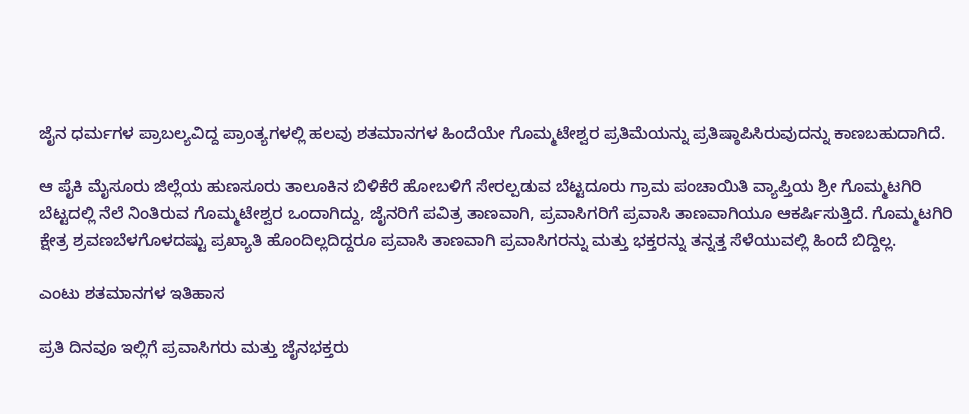ಜೈನ ಧರ್ಮಗಳ ಪ್ರಾಬಲ್ಯವಿದ್ದ ಪ್ರಾಂತ್ಯಗಳಲ್ಲಿ ಹಲವು ಶತಮಾನಗಳ ಹಿಂದೆಯೇ ಗೊಮ್ಮಟೇಶ್ವರ ಪ್ರತಿಮೆಯನ್ನು ಪ್ರತಿಷ್ಠಾಪಿಸಿರುವುದನ್ನು ಕಾಣಬಹುದಾಗಿದೆ.

ಆ ಪೈಕಿ ಮೈಸೂರು ಜಿಲ್ಲೆಯ ಹುಣಸೂರು ತಾಲೂಕಿನ ಬಿಳಿಕೆರೆ ಹೋಬಳಿಗೆ ಸೇರಲ್ಪಡುವ ಬೆಟ್ಟದೂರು ಗ್ರಾಮ ಪಂಚಾಯಿತಿ ವ್ಯಾಪ್ತಿಯ ಶ್ರೀ ಗೊಮ್ಮಟಗಿರಿ ಬೆಟ್ಟದಲ್ಲಿ ನೆಲೆ ನಿಂತಿರುವ ಗೊಮ್ಮಟೇಶ್ವರ ಒಂದಾಗಿದ್ದು, ಜೈನರಿಗೆ ಪವಿತ್ರ ತಾಣವಾಗಿ, ಪ್ರವಾಸಿಗರಿಗೆ ಪ್ರವಾಸಿ ತಾಣವಾಗಿಯೂ ಆಕರ್ಷಿಸುತ್ತಿದೆ. ಗೊಮ್ಮಟಗಿರಿ ಕ್ಷೇತ್ರ ಶ್ರವಣಬೆಳಗೊಳದಷ್ಟು ಪ್ರಖ್ಯಾತಿ ಹೊಂದಿಲ್ಲದಿದ್ದರೂ ಪ್ರವಾಸಿ ತಾಣವಾಗಿ ಪ್ರವಾಸಿಗರನ್ನು ಮತ್ತು ಭಕ್ತರನ್ನು ತನ್ನತ್ತ ಸೆಳೆಯುವಲ್ಲಿ ಹಿಂದೆ ಬಿದ್ದಿಲ್ಲ.

ಎಂಟು ಶತಮಾನಗಳ ಇತಿಹಾಸ

ಪ್ರತಿ ದಿನವೂ ಇಲ್ಲಿಗೆ ಪ್ರವಾಸಿಗರು ಮತ್ತು ಜೈನಭಕ್ತರು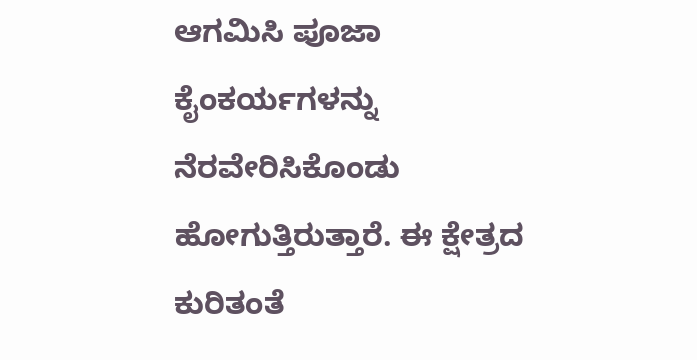ಆಗಮಿಸಿ ಪೂಜಾ ಕೈಂಕರ್ಯಗಳನ್ನು ನೆರವೇರಿಸಿಕೊಂಡು ಹೋಗುತ್ತಿರುತ್ತಾರೆ. ಈ ಕ್ಷೇತ್ರದ ಕುರಿತಂತೆ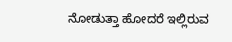ನೋಡುತ್ತಾ ಹೋದರೆ ಇಲ್ಲಿರುವ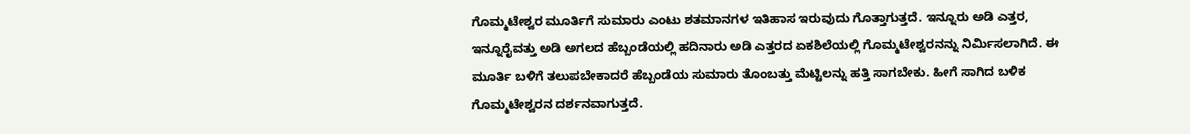ಗೊಮ್ಮಟೇಶ್ವರ ಮೂರ್ತಿಗೆ ಸುಮಾರು ಎಂಟು ಶತಮಾನಗಳ ಇತಿಹಾಸ ಇರುವುದು ಗೊತ್ತಾಗುತ್ತದೆ. ಇನ್ನೂರು ಅಡಿ ಎತ್ತರ, ಇನ್ನೂರೈವತ್ತು ಅಡಿ ಅಗಲದ ಹೆಬ್ಬಂಡೆಯಲ್ಲಿ ಹದಿನಾರು ಅಡಿ ಎತ್ತರದ ಏಕಶಿಲೆಯಲ್ಲಿ ಗೊಮ್ಮಟೇಶ್ವರನನ್ನು ನಿರ್ಮಿಸಲಾಗಿದೆ. ಈ ಮೂರ್ತಿ ಬಳಿಗೆ ತಲುಪಬೇಕಾದರೆ ಹೆಬ್ಬಂಡೆಯ ಸುಮಾರು ತೊಂಬತ್ತು ಮೆಟ್ಟಿಲನ್ನು ಹತ್ತಿ ಸಾಗಬೇಕು. ಹೀಗೆ ಸಾಗಿದ ಬಳಿಕ ಗೊಮ್ಮಟೇಶ್ವರನ ದರ್ಶನವಾಗುತ್ತದೆ.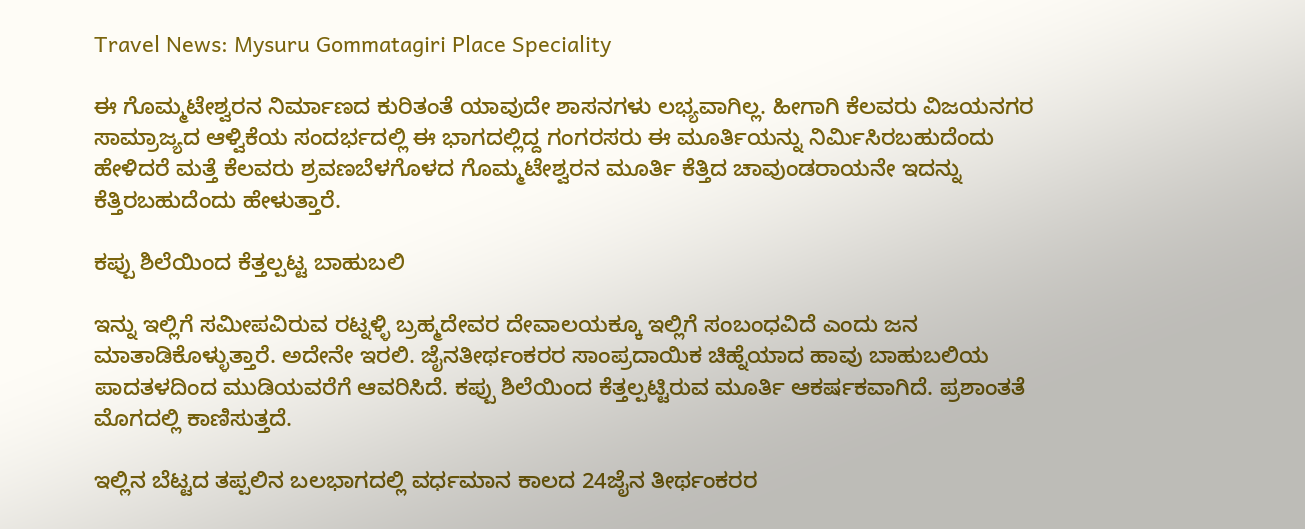Travel News: Mysuru Gommatagiri Place Speciality

ಈ ಗೊಮ್ಮಟೇಶ್ವರನ ನಿರ್ಮಾಣದ ಕುರಿತಂತೆ ಯಾವುದೇ ಶಾಸನಗಳು ಲಭ್ಯವಾಗಿಲ್ಲ. ಹೀಗಾಗಿ ಕೆಲವರು ವಿಜಯನಗರ ಸಾಮ್ರಾಜ್ಯದ ಆಳ್ವಿಕೆಯ ಸಂದರ್ಭದಲ್ಲಿ ಈ ಭಾಗದಲ್ಲಿದ್ದ ಗಂಗರಸರು ಈ ಮೂರ್ತಿಯನ್ನು ನಿರ್ಮಿಸಿರಬಹುದೆಂದು ಹೇಳಿದರೆ ಮತ್ತೆ ಕೆಲವರು ಶ್ರವಣಬೆಳಗೊಳದ ಗೊಮ್ಮಟೇಶ್ವರನ ಮೂರ್ತಿ ಕೆತ್ತಿದ ಚಾವುಂಡರಾಯನೇ ಇದನ್ನು ಕೆತ್ತಿರಬಹುದೆಂದು ಹೇಳುತ್ತಾರೆ.

ಕಪ್ಪು ಶಿಲೆಯಿಂದ ಕೆತ್ತಲ್ಪಟ್ಟ ಬಾಹುಬಲಿ

ಇನ್ನು ಇಲ್ಲಿಗೆ ಸಮೀಪವಿರುವ ರಟ್ನಳ್ಳಿ ಬ್ರಹ್ಮದೇವರ ದೇವಾಲಯಕ್ಕೂ ಇಲ್ಲಿಗೆ ಸಂಬಂಧವಿದೆ ಎಂದು ಜನ ಮಾತಾಡಿಕೊಳ್ಳುತ್ತಾರೆ. ಅದೇನೇ ಇರಲಿ. ಜೈನತೀರ್ಥಂಕರರ ಸಾಂಪ್ರದಾಯಿಕ ಚಿಹ್ನೆಯಾದ ಹಾವು ಬಾಹುಬಲಿಯ ಪಾದತಳದಿಂದ ಮುಡಿಯವರೆಗೆ ಆವರಿಸಿದೆ. ಕಪ್ಪು ಶಿಲೆಯಿಂದ ಕೆತ್ತಲ್ಪಟ್ಟಿರುವ ಮೂರ್ತಿ ಆಕರ್ಷಕವಾಗಿದೆ. ಪ್ರಶಾಂತತೆ ಮೊಗದಲ್ಲಿ ಕಾಣಿಸುತ್ತದೆ.

ಇಲ್ಲಿನ ಬೆಟ್ಟದ ತಪ್ಪಲಿನ ಬಲಭಾಗದಲ್ಲಿ ವರ್ಧಮಾನ ಕಾಲದ 24ಜೈನ ತೀರ್ಥಂಕರರ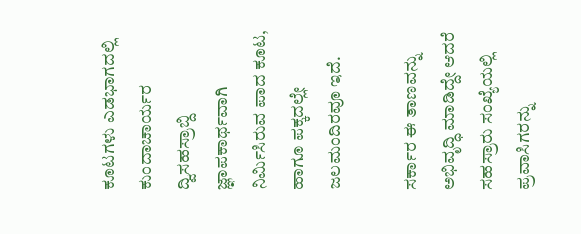ಕೂಟಗಳು ಎಡಭಾಗದಲ್ಲಿ ಕುಂದಾಚಾರ್ಯರ ದ್ವಿಸಹಸ್ರಾಬ್ದಿ ಜ್ಞಾಪಕಾರ್ಥವಾಗಿ ನಿರ್ಮಿಸಿರುವ ಪಾದ ಕೂಟ, ಹಾಗೂ ಪಕ್ಕದಲ್ಲೇ ಜಲಮಂದಿರವೂ ಇದೆ.

ಸರ್ಕಾರ ಈ ತಾಣವನ್ನು ಅಭಿವೃದ್ಧಿ ಮಾಡಿದ್ದೇ ಆದರೆ ಸಹಸ್ರಾರು ಸಂಖ್ಯೆಯಲ್ಲಿ ಪ್ರವಾಸಿಗರನ್ನು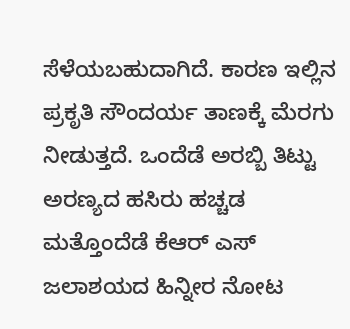ಸೆಳೆಯಬಹುದಾಗಿದೆ. ಕಾರಣ ಇಲ್ಲಿನ ಪ್ರಕೃತಿ ಸೌಂದರ್ಯ ತಾಣಕ್ಕೆ ಮೆರಗು ನೀಡುತ್ತದೆ. ಒಂದೆಡೆ ಅರಬ್ಬಿ ತಿಟ್ಟು ಅರಣ್ಯದ ಹಸಿರು ಹಚ್ಚಡ ಮತ್ತೊಂದೆಡೆ ಕೆಆರ್‌ ಎಸ್ ಜಲಾಶಯದ ಹಿನ್ನೀರ ನೋಟ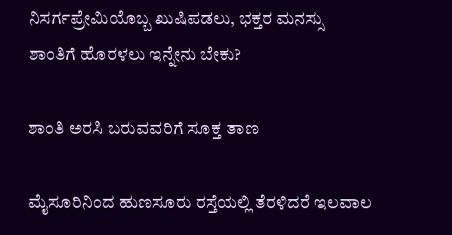ನಿಸರ್ಗಪ್ರೇಮಿಯೊಬ್ಬ ಖುಷಿಪಡಲು, ಭಕ್ತರ ಮನಸ್ಸು ಶಾಂತಿಗೆ ಹೊರಳಲು ಇನ್ನೇನು ಬೇಕು?

ಶಾಂತಿ ಅರಸಿ ಬರುವವರಿಗೆ ಸೂಕ್ತ ತಾಣ

ಮೈಸೂರಿನಿಂದ ಹುಣಸೂರು ರಸ್ತೆಯಲ್ಲಿ ತೆರಳಿದರೆ ಇಲವಾಲ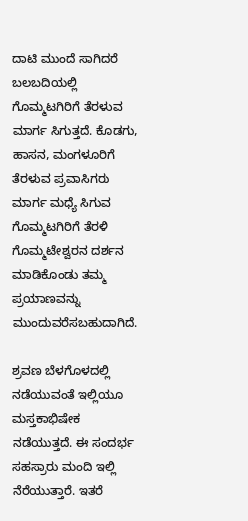ದಾಟಿ ಮುಂದೆ ಸಾಗಿದರೆ ಬಲಬದಿಯಲ್ಲಿ ಗೊಮ್ಮಟಗಿರಿಗೆ ತೆರಳುವ ಮಾರ್ಗ ಸಿಗುತ್ತದೆ. ಕೊಡಗು, ಹಾಸನ, ಮಂಗಳೂರಿಗೆ ತೆರಳುವ ಪ್ರವಾಸಿಗರು ಮಾರ್ಗ ಮಧ್ಯೆ ಸಿಗುವ ಗೊಮ್ಮಟಗಿರಿಗೆ ತೆರಳಿ ಗೊಮ್ಮಟೇಶ್ವರನ ದರ್ಶನ ಮಾಡಿಕೊಂಡು ತಮ್ಮ ಪ್ರಯಾಣವನ್ನು ಮುಂದುವರೆಸಬಹುದಾಗಿದೆ.

ಶ್ರವಣ ಬೆಳಗೊಳದಲ್ಲಿ ನಡೆಯುವಂತೆ ಇಲ್ಲಿಯೂ ಮಸ್ತಕಾಭಿಷೇಕ ನಡೆಯುತ್ತದೆ. ಈ ಸಂದರ್ಭ ಸಹಸ್ರಾರು ಮಂದಿ ಇಲ್ಲಿ ನೆರೆಯುತ್ತಾರೆ. ಇತರೆ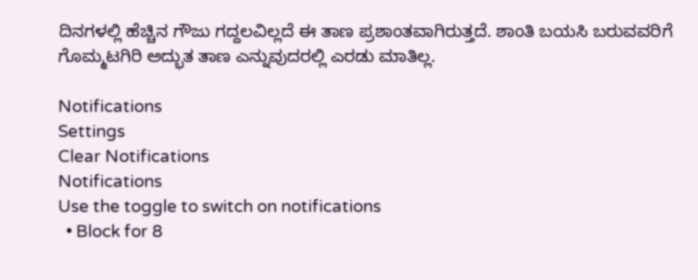ದಿನಗಳಲ್ಲಿ ಹೆಚ್ಚಿನ ಗೌಜು ಗದ್ದಲವಿಲ್ಲದೆ ಈ ತಾಣ ಪ್ರಶಾಂತವಾಗಿರುತ್ತದೆ. ಶಾಂತಿ ಬಯಸಿ ಬರುವವರಿಗೆ ಗೊಮ್ಮಟಗಿರಿ ಅದ್ಭುತ ತಾಣ ಎನ್ನುವುದರಲ್ಲಿ ಎರಡು ಮಾತಿಲ್ಲ.

Notifications
Settings
Clear Notifications
Notifications
Use the toggle to switch on notifications
  • Block for 8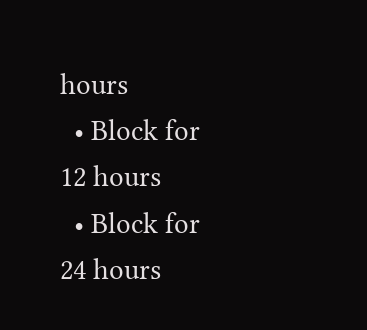hours
  • Block for 12 hours
  • Block for 24 hours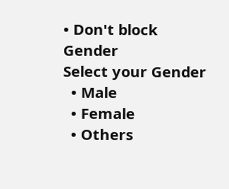• Don't block
Gender
Select your Gender
  • Male
  • Female
  • Others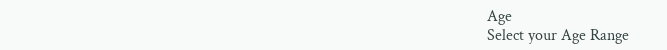Age
Select your Age Range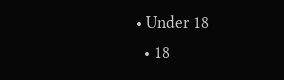• Under 18
  • 18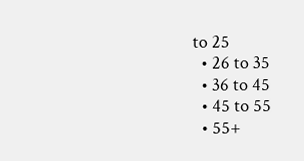to 25
  • 26 to 35
  • 36 to 45
  • 45 to 55
  • 55+